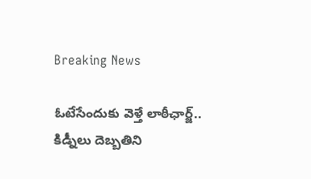Breaking News

ఓటేసేందుకు వెళ్తే లాఠీఛార్జ్.. కిడ్నీలు దెబ్బతిని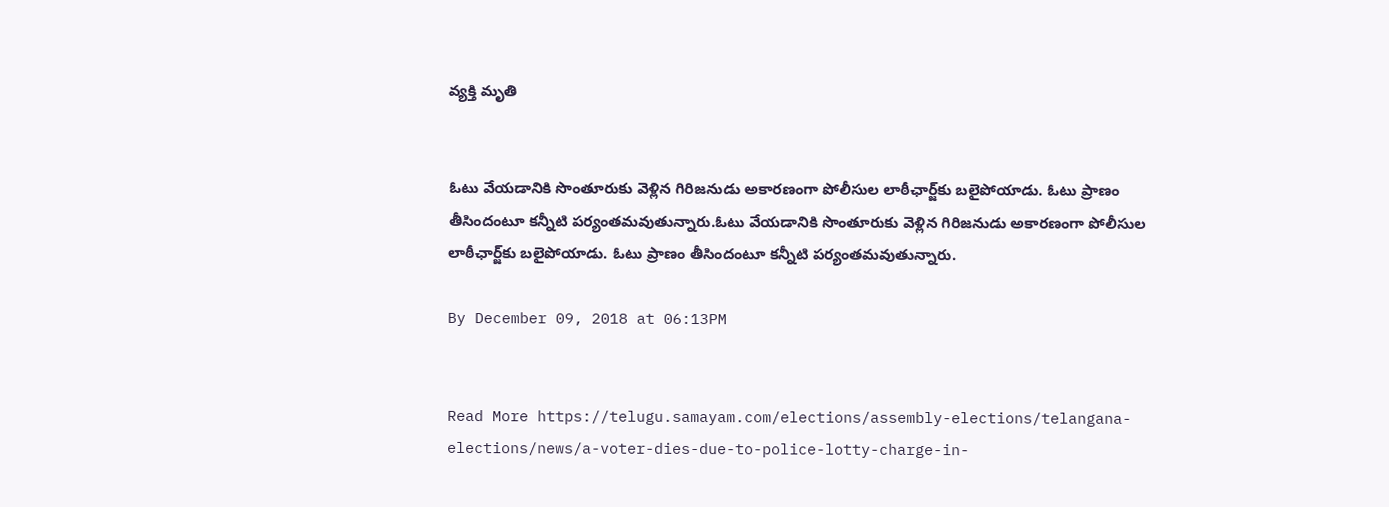వ్యక్తి మృతి


ఓటు వేయడానికి సొంతూరుకు వెళ్లిన గిరిజనుడు అకారణంగా పోలీసుల లాఠీఛార్జ్‌కు బలైపోయాడు. ఓటు ప్రాణం తీసిందంటూ కన్నీటి పర్యంతమవుతున్నారు.ఓటు వేయడానికి సొంతూరుకు వెళ్లిన గిరిజనుడు అకారణంగా పోలీసుల లాఠీఛార్జ్‌కు బలైపోయాడు. ఓటు ప్రాణం తీసిందంటూ కన్నీటి పర్యంతమవుతున్నారు.

By December 09, 2018 at 06:13PM


Read More https://telugu.samayam.com/elections/assembly-elections/telangana-elections/news/a-voter-dies-due-to-police-lotty-charge-in-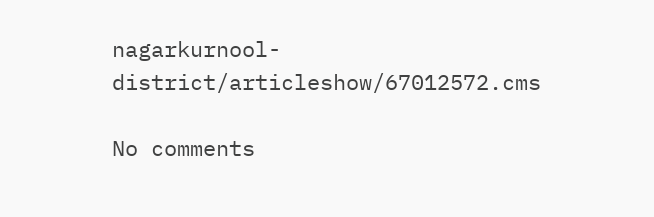nagarkurnool-district/articleshow/67012572.cms

No comments